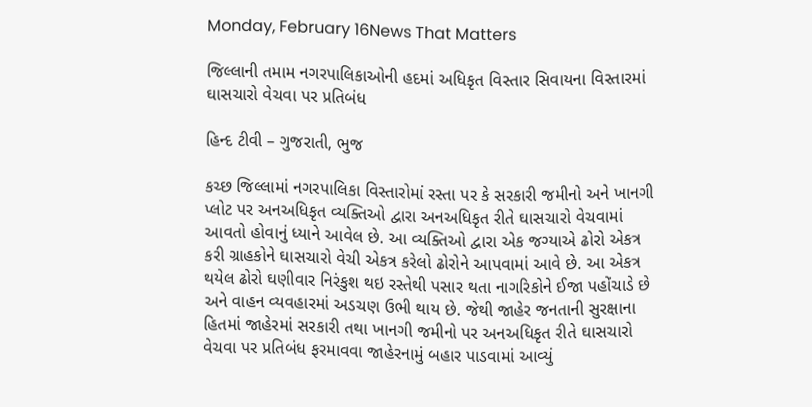Monday, February 16News That Matters

જિલ્‍લાની તમામ નગરપાલિકાઓની હદમાં અધિકૃત વિસ્‍તાર સિવાયના વિસ્‍તારમાં ઘાસચારો વેચવા પર પ્રતિબંધ

હિન્દ ટીવી – ગુજરાતી, ભુજ

કચ્‍છ જિલ્‍લામાં નગરપાલિકા વિસ્‍તારોમાં રસ્‍તા પર કે સરકારી જમીનો અને ખાનગી પ્‍લોટ પર અનઅધિકૃત વ્યક્તિઓ દ્વારા અનઅધિકૃત રીતે ઘાસચારો વેચવામાં આવતો હોવાનું ધ્‍યાને આવેલ છે. આ વ્યક્તિઓ દ્વારા એક જગ્‍યાએ ઢોરો એકત્ર કરી ગ્રાહકોને ઘાસચારો વેચી એકત્ર કરેલો ઢોરોને આપવામાં આવે છે. આ એકત્ર થયેલ ઢોરો ઘણીવાર નિરંકુશ થઇ રસ્‍તેથી પસાર થતા નાગરિકોને ઈજા પહોંચાડે છે અને વાહન વ્‍યવહારમાં અડચણ ઉભી થાય છે. જેથી જાહેર જનતાની સુરક્ષાના હિતમાં જાહેરમાં સરકારી તથા ખાનગી જમીનો પર અનઅધિકૃત રીતે ઘાસચારો વેચવા પર પ્રતિબંધ ફરમાવવા જાહેરનામું બહાર પાડવામાં આવ્યું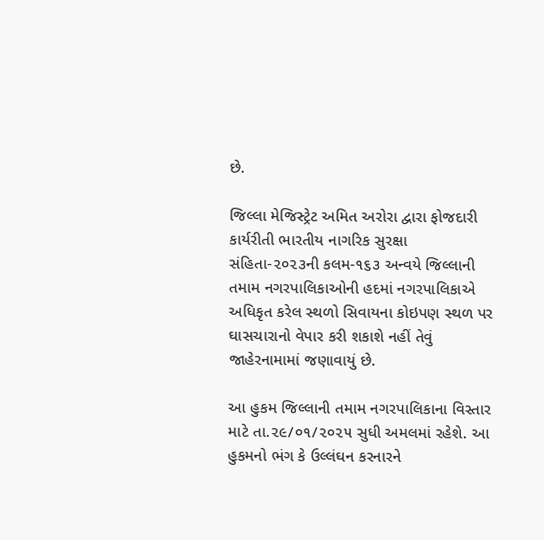છે.

જિલ્‍લા મેજિસ્‍ટ્રેટ અમિત અરોરા દ્વારા ફોજદારી કાર્યરીતી ભારતીય નાગરિક સુરક્ષા સંહિતા-૨૦૨૩ની કલમ-૧૬૩ અન્‍વયે જિલ્‍લાની તમામ નગરપાલિકાઓની હદમાં નગરપાલિકાએ અધિકૃત કરેલ સ્‍થળો સિવાયના કોઇપણ સ્‍થળ પર ઘાસચારાનો વેપાર કરી શકાશે નહીં તેવું જાહેરનામામાં જણાવાયું છે.

આ હુકમ જિલ્‍લાની તમામ નગરપાલિકાના વિસ્‍તાર માટે તા.૨૯/૦૧/૨૦૨૫ સુધી અમલમાં રહેશે. આ હુકમનો ભંગ કે ઉલ્‍લંઘન કરનારને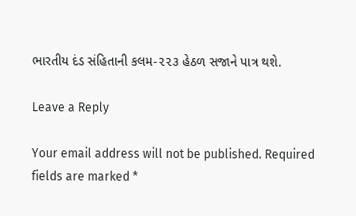ભારતીય દંડ સંહિતાની કલમ-૨૨૩ હેઠળ સજાને પાત્ર થશે.

Leave a Reply

Your email address will not be published. Required fields are marked *